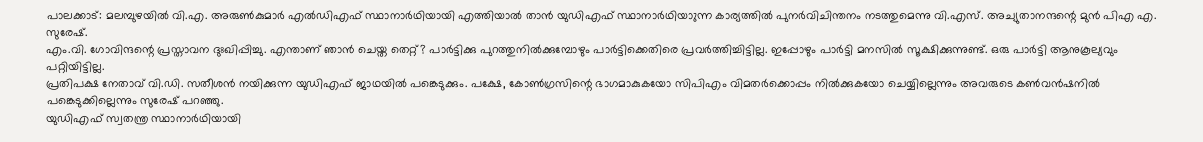പാലക്കാട്: മലമ്പുഴയിൽ വി.എ. അരുൺകുമാർ എൽഡിഎഫ് സ്ഥാനാർഥിയായി എത്തിയാൽ താൻ യുഡിഎഫ് സ്ഥാനാർഥിയാുന്ന കാര്യത്തിൽ പുനർവിചിന്തനം നടത്തുമെന്നു വി.എസ്. അച്യുതാനന്ദന്റെ മുൻ പിഎ എ. സുരേഷ്.
എം.വി. ഗോവിന്ദന്റെ പ്രസ്താവന ദുഃഖിപ്പിച്ചു. എന്താണ് ഞാൻ ചെയ്ത തെറ്റ്? പാർട്ടിക്കു പുറത്തുനിൽക്കുമ്പോഴും പാർട്ടിക്കെതിരെ പ്രവർത്തിച്ചിട്ടില്ല. ഇപ്പോഴും പാർട്ടി മനസിൽ സൂക്ഷിക്കുന്നുണ്ട്. ഒരു പാർട്ടി ആനുകൂല്യവും പറ്റിയിട്ടില്ല.
പ്രതിപക്ഷ നേതാവ് വി.ഡി. സതീശൻ നയിക്കുന്ന യുഡിഎഫ് ജാഥയിൽ പങ്കെടുക്കും. പക്ഷേ, കോൺഗ്രസിന്റെ ഭാഗമാകുകയോ സിപിഎം വിമതർക്കൊപ്പം നിൽക്കുകയോ ചെയ്യില്ലെന്നും അവരുടെ കൺവൻഷനിൽ പങ്കെടുക്കില്ലെന്നും സുരേഷ് പറഞ്ഞു.
യുഡിഎഫ് സ്വതന്ത്ര സ്ഥാനാർഥിയായി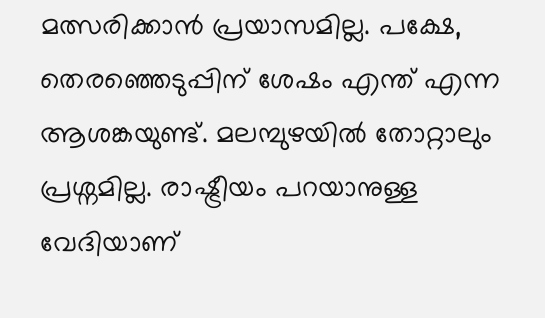മത്സരിക്കാൻ പ്രയാസമില്ല. പക്ഷേ, തെരഞ്ഞെടുപ്പിന് ശേഷം എന്ത് എന്ന ആശങ്കയുണ്ട്. മലമ്പുഴയിൽ തോറ്റാലും പ്രശ്നമില്ല. രാഷ്ട്രീയം പറയാനുള്ള വേദിയാണ്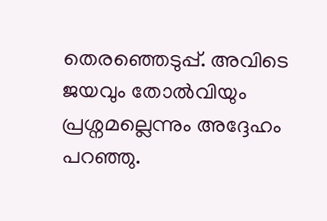തെരഞ്ഞെടുപ്പ്. അവിടെ ജയവും തോൽവിയും പ്രശ്നമല്ലെന്നും അദ്ദേഹം പറഞ്ഞു.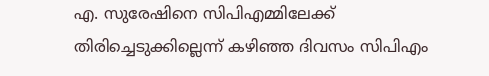എ. സുരേഷിനെ സിപിഎമ്മിലേക്ക് തിരിച്ചെടുക്കില്ലെന്ന് കഴിഞ്ഞ ദിവസം സിപിഎം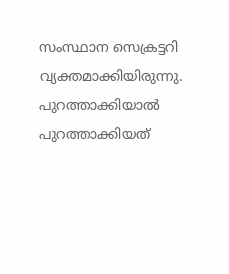സംസ്ഥാന സെക്രട്ടറി വ്യക്തമാക്കിയിരുന്നു. പുറത്താക്കിയാൽ പുറത്താക്കിയത്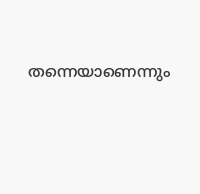തന്നെയാണെന്നും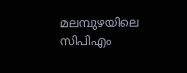മലമ്പുഴയിലെ സിപിഎം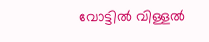വോട്ടിൽ വിള്ളൽ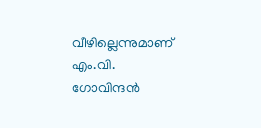വീഴില്ലെന്നുമാണ് എം.വി. ഗോവിന്ദൻ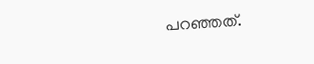പറഞ്ഞത്.